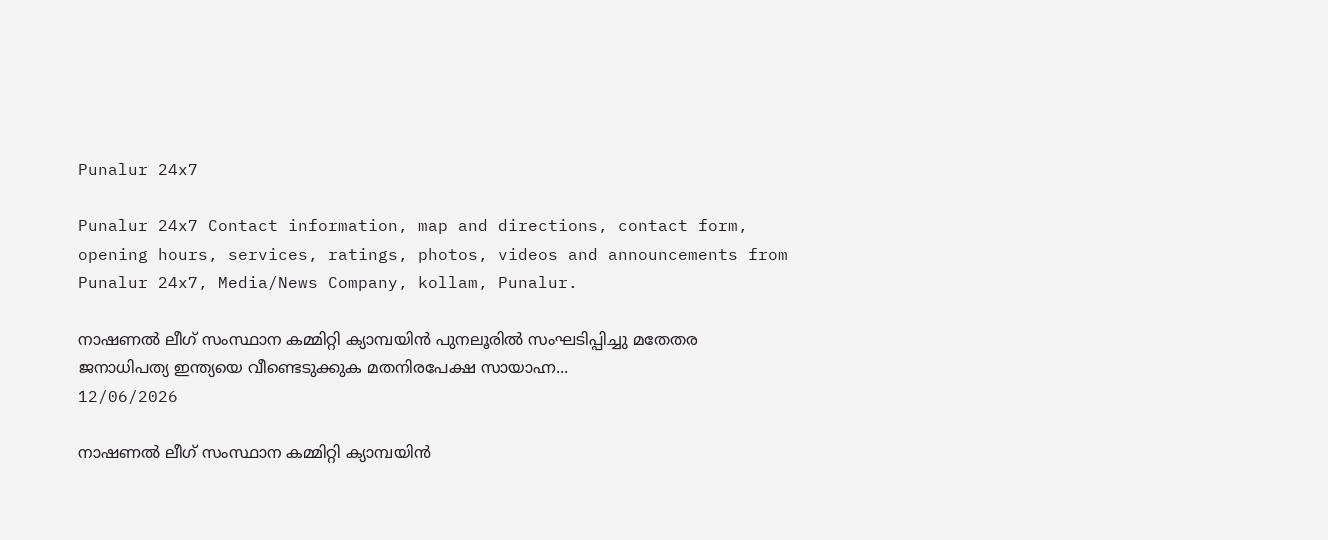Punalur 24x7

Punalur 24x7 Contact information, map and directions, contact form, opening hours, services, ratings, photos, videos and announcements from Punalur 24x7, Media/News Company, kollam, Punalur.

നാഷണൽ ലീഗ് സംസ്ഥാന കമ്മിറ്റി ക്യാമ്പയിൻ പുനലൂരിൽ സംഘടിപ്പിച്ചു മതേതര ജനാധിപത്യ ഇന്ത്യയെ വീണ്ടെടുക്കുക മതനിരപേക്ഷ സായാഹ്ന...
12/06/2026

നാഷണൽ ലീഗ് സംസ്ഥാന കമ്മിറ്റി ക്യാമ്പയിൻ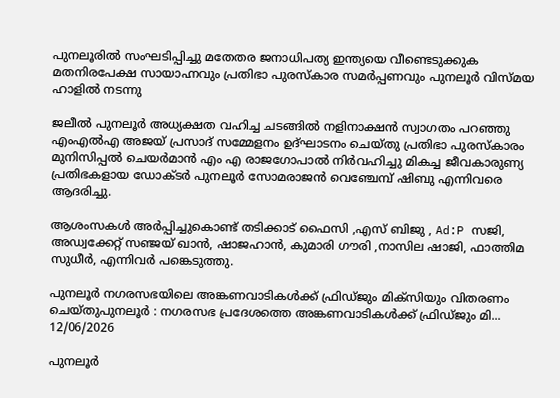പുനലൂരിൽ സംഘടിപ്പിച്ചു മതേതര ജനാധിപത്യ ഇന്ത്യയെ വീണ്ടെടുക്കുക മതനിരപേക്ഷ സായാഹ്നവും പ്രതിഭാ പുരസ്കാര സമർപ്പണവും പുനലൂർ വിസ്മയ ഹാളിൽ നടന്നു

ജലീൽ പുനലൂർ അധ്യക്ഷത വഹിച്ച ചടങ്ങിൽ നളിനാക്ഷൻ സ്വാഗതം പറഞ്ഞു എംഎൽഎ അജയ് പ്രസാദ് സമ്മേളനം ഉദ്ഘാടനം ചെയ്തു പ്രതിഭാ പുരസ്കാരം മുനിസിപ്പൽ ചെയർമാൻ എം എ രാജഗോപാൽ നിർവഹിച്ചു മികച്ച ജീവകാരുണ്യ പ്രതിഭകളായ ഡോക്ടർ പുനലൂര്‍ സോമരാജൻ വെഞ്ചേമ്പ് ഷിബു എന്നിവരെ ആദരിച്ചു.

ആശംസകൾ അർപ്പിച്ചുകൊണ്ട് തടിക്കാട് ഫൈസി ,എസ് ബിജു , Ad:P സജി, അഡ്വക്കേറ്റ് സഞ്ജയ് ഖാൻ, ഷാജഹാൻ, കുമാരി ഗൗരി ,നാസില ഷാജി, ഫാത്തിമ സുധീർ, എന്നിവർ പങ്കെടുത്തു.

പുനലൂർ നഗരസഭയിലെ അങ്കണവാടികൾക്ക് ഫ്രിഡ്ജും മിക്സിയും വിതരണം ചെയ്തുപുനലൂർ : നഗരസഭ പ്രദേശത്തെ അങ്കണവാടികൾക്ക് ഫ്രിഡ്ജും മി...
12/06/2026

പുനലൂർ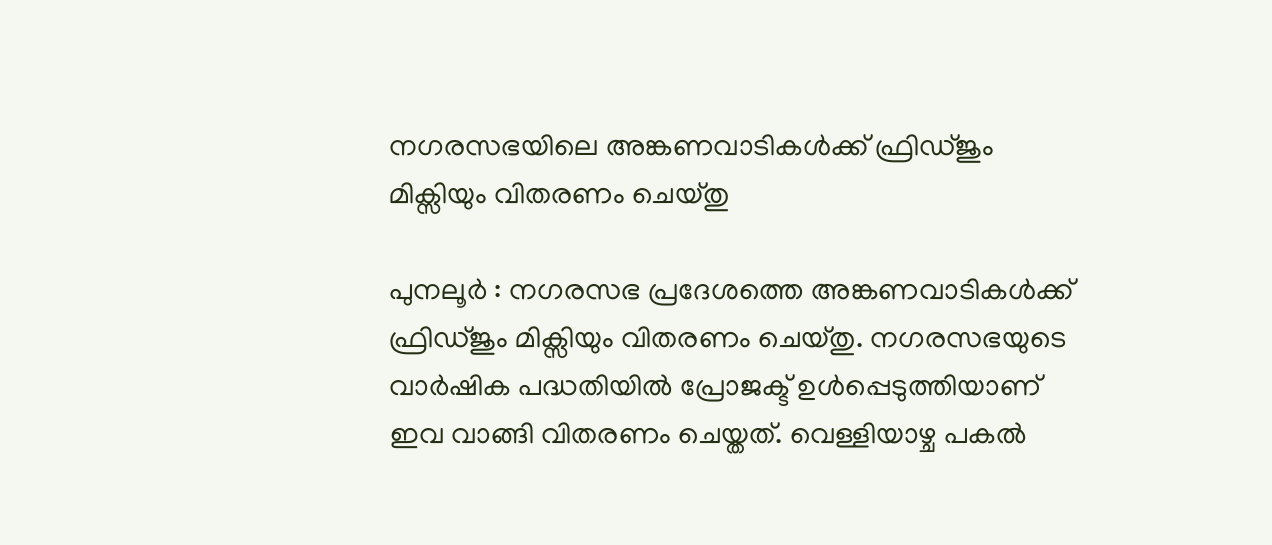നഗരസഭയിലെ അങ്കണവാടികൾക്ക് ഫ്രിഡ്ജും മിക്സിയും വിതരണം ചെയ്തു

പുനലൂർ : നഗരസഭ പ്രദേശത്തെ അങ്കണവാടികൾക്ക് ഫ്രിഡ്ജും മിക്സിയും വിതരണം ചെയ്തു. നഗരസഭയുടെ വാർഷിക പദ്ധതിയിൽ പ്രോജക്ട് ഉൾപ്പെടുത്തിയാണ് ഇവ വാങ്ങി വിതരണം ചെയ്തത്. വെള്ളിയാഴ്ച പകൽ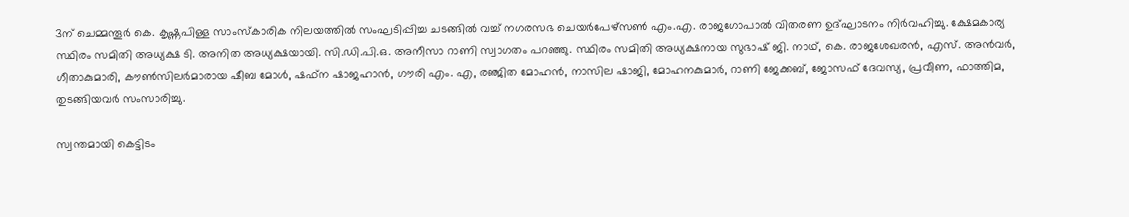3ന് ചെമ്മന്തൂർ കെ. കൃഷ്ണപിള്ള സാംസ്കാരിക നിലയത്തിൽ സംഘടിപ്പിച്ച ചടങ്ങിൽ വച്ച് നഗരസഭ ചെയർപേഴ്സൺ എം.എ. രാജഗോപാൽ വിതരണ ഉദ്ഘാടനം നിർവഹിച്ചു. ക്ഷേമകാര്യ സ്ഥിരം സമിതി അധ്യക്ഷ ടി. അനിത അധ്യക്ഷയായി. സി.ഡി.പി.ഒ. അനീസാ റാണി സ്വാഗതം പറഞ്ഞു. സ്ഥിരം സമിതി അധ്യക്ഷനായ സുഭാഷ് ജി. നാഥ്, കെ. രാജശേഖരൻ, എസ്. അൻവർ, ഗീതാകുമാരി, കൗൺസിലർമാരായ ഷീബ മോൾ, ഷഫ്ന ഷാജഹാൻ, ഗൗരി എം. എ, രഞ്ജിത മോഹൻ, നാസില ഷാജി, മോഹനകുമാർ, റാണി ജേക്കബ്, ജോസഫ് ദേവസ്യ, പ്രവീണ, ഫാത്തിമ, തുടങ്ങിയവർ സംസാരിച്ചു.

സ്വന്തമായി കെട്ടിടം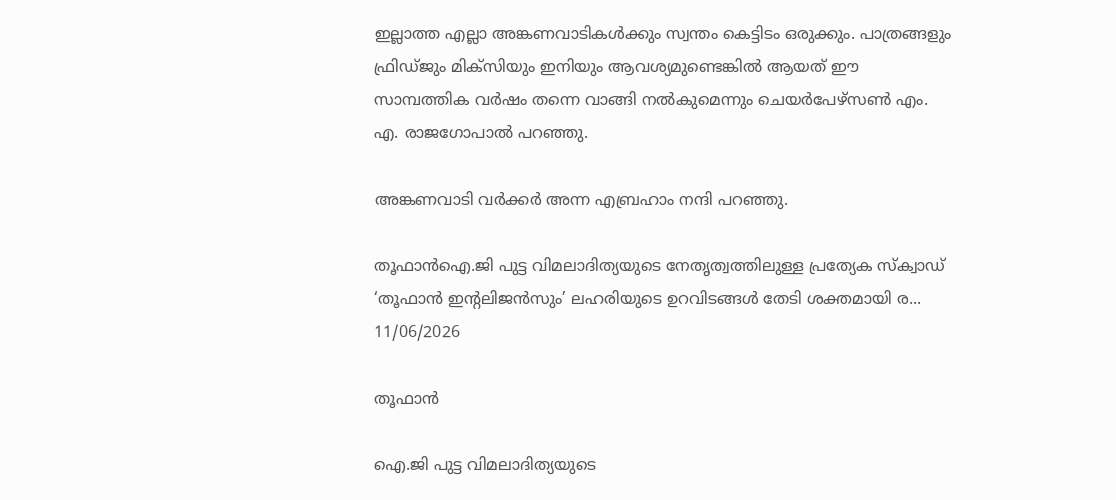ഇല്ലാത്ത എല്ലാ അങ്കണവാടികൾക്കും സ്വന്തം കെട്ടിടം ഒരുക്കും. പാത്രങ്ങളും ഫ്രിഡ്ജും മിക്സിയും ഇനിയും ആവശ്യമുണ്ടെങ്കിൽ ആയത് ഈ സാമ്പത്തിക വർഷം തന്നെ വാങ്ങി നൽകുമെന്നും ചെയർപേഴ്സൺ എം. എ. രാജഗോപാൽ പറഞ്ഞു.

അങ്കണവാടി വർക്കർ അന്ന എബ്രഹാം നന്ദി പറഞ്ഞു.

തൂഫാൻഐ.ജി പുട്ട വിമലാദിത്യയുടെ നേതൃത്വത്തിലുള്ള പ്രത്യേക സ്ക്വാഡ് ‘തൂഫാൻ ഇന്റലിജൻസും’ ലഹരിയുടെ ഉറവിടങ്ങൾ തേടി ശക്തമായി ര...
11/06/2026

തൂഫാൻ

ഐ.ജി പുട്ട വിമലാദിത്യയുടെ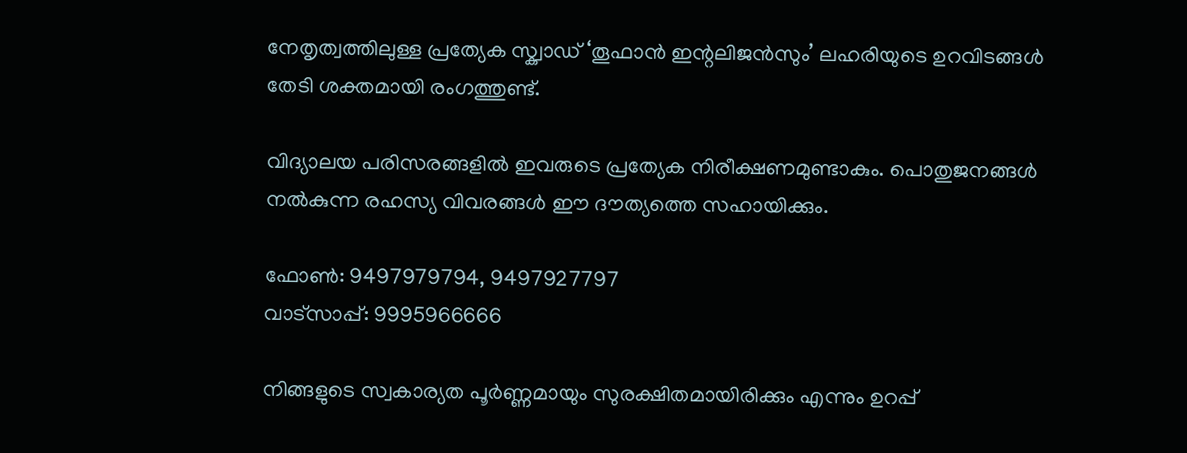നേതൃത്വത്തിലുള്ള പ്രത്യേക സ്ക്വാഡ് ‘തൂഫാൻ ഇന്റലിജൻസും’ ലഹരിയുടെ ഉറവിടങ്ങൾ തേടി ശക്തമായി രംഗത്തുണ്ട്.

വിദ്യാലയ പരിസരങ്ങളിൽ ഇവരുടെ പ്രത്യേക നിരീക്ഷണമുണ്ടാകും. പൊതുജനങ്ങൾ നൽകുന്ന രഹസ്യ വിവരങ്ങൾ ഈ ദൗത്യത്തെ സഹായിക്കും.

ഫോൺ: 9497979794, 9497927797
വാട്സാപ്പ്: 9995966666

നിങ്ങളുടെ സ്വകാര്യത പൂർണ്ണമായും സുരക്ഷിതമായിരിക്കും എന്നും ഉറപ്പ്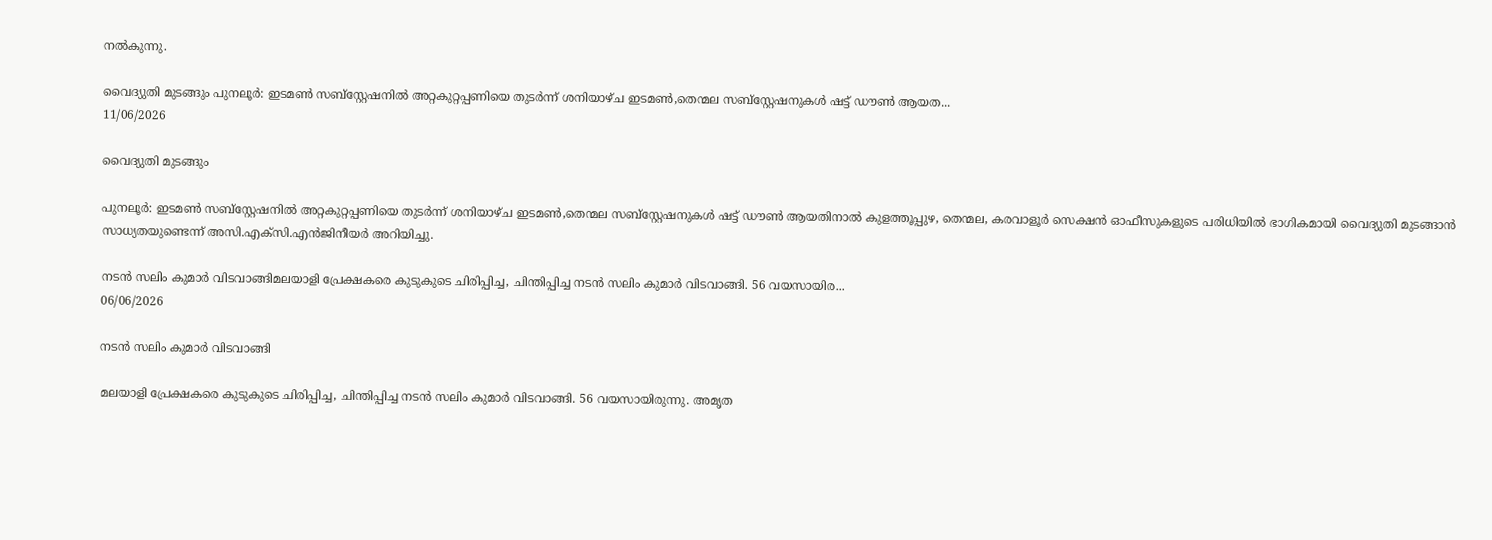നൽകുന്നു.

വൈദ്യുതി മുടങ്ങും പുനലൂർ: ഇടമൺ സബ്സ്റ്റേഷനിൽ അറ്റകുറ്റപ്പണിയെ തുടർന്ന് ശനിയാഴ്ച ഇടമൺ,തെന്മല സബ്സ്റ്റേഷനുകൾ ഷട്ട് ഡൗൺ ആയത...
11/06/2026

വൈദ്യുതി മുടങ്ങും

പുനലൂർ: ഇടമൺ സബ്സ്റ്റേഷനിൽ അറ്റകുറ്റപ്പണിയെ തുടർന്ന് ശനിയാഴ്ച ഇടമൺ,തെന്മല സബ്സ്റ്റേഷനുകൾ ഷട്ട് ഡൗൺ ആയതിനാൽ കുളത്തൂപ്പുഴ, തെന്മല, കരവാളൂർ സെക്ഷൻ ഓഫീസുകളുടെ പരിധിയിൽ ഭാഗികമായി വൈദ്യുതി മുടങ്ങാൻ സാധ്യതയുണ്ടെന്ന് അസി.എക്സി.എൻജിനീയർ അറിയിച്ചു.

നടൻ സലിം കുമാര്‍ വിടവാങ്ങിമലയാളി പ്രേക്ഷകരെ കുടുകുടെ ചിരിപ്പിച്ച, ചിന്തിപ്പിച്ച നടന്‍ സലിം കുമാര്‍ വിടവാങ്ങി. 56 വയസായിര...
06/06/2026

നടൻ സലിം കുമാര്‍ വിടവാങ്ങി

മലയാളി പ്രേക്ഷകരെ കുടുകുടെ ചിരിപ്പിച്ച, ചിന്തിപ്പിച്ച നടന്‍ സലിം കുമാര്‍ വിടവാങ്ങി. 56 വയസായിരുന്നു. അമൃത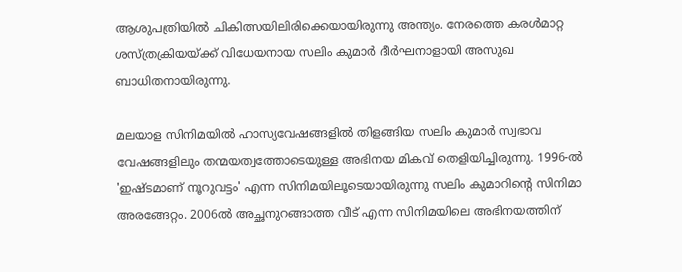ആശുപത്രിയിൽ ചികിത്സയിലിരിക്കെയായിരുന്നു അന്ത്യം. നേരത്തെ കരൾമാറ്റ ശസ്ത്രക്രിയയ്ക്ക് വിധേയനായ സലിം കുമാർ ദീർഘനാളായി അസുഖ ബാധിതനായിരുന്നു.

മലയാള സിനിമയിൽ ഹാസ്യവേഷങ്ങളിൽ തിളങ്ങിയ സലിം കുമാർ സ്വഭാവ വേഷങ്ങളിലും തന്മയത്വത്തോടെയുള്ള അഭിനയ മികവ് തെളിയിച്ചിരുന്നു. 1996-ൽ 'ഇഷ്ടമാണ് നൂറുവട്ടം' എന്ന സിനിമയിലൂടെയായിരുന്നു സലിം കുമാറിൻ്റെ സിനിമാ അരങ്ങേറ്റം. 2006ൽ അച്ഛനുറങ്ങാത്ത വീട് എന്ന സിനിമയിലെ അഭിനയത്തിന്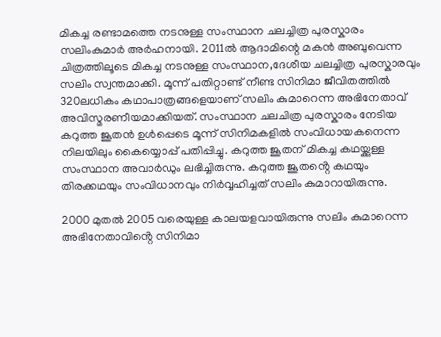മികച്ച രണ്ടാമത്തെ നടനുള്ള സംസ്ഥാന ചലച്ചിത്ര പുരസ്കാരം സലിംകുമാർ അർഹനായി. 2011ൽ ആദാമിന്റെ മകൻ അബുവെന്ന ചിത്രത്തിലൂടെ മികച്ച നടനുള്ള സംസ്ഥാന,ദേശീയ ചലച്ചിത്ര പുരസ്കാരവും സലിം സ്വന്തമാക്കി. മൂന്ന് പതിറ്റാണ്ട് നീണ്ട സിനിമാ ജീവിതത്തിൽ 320ലധികം കഥാപാത്രങ്ങളെയാണ് സലിം കുമാറെന്ന അഭിനേതാവ് അവിസ്മരണീയമാക്കിയത്. സംസ്ഥാന ചലചിത്ര പുരസ്കാരം നേടിയ കറുത്ത ജൂതൻ ഉൾപ്പെടെ മൂന്ന് സിനിമകളിൽ സംവിധായകനെന്ന നിലയിലും കൈയ്യൊപ്പ് പതിപ്പിച്ചു. കറുത്ത ജൂതന് മികച്ച കഥയ്ക്കുള്ള സംസ്ഥാന അവാർഡും ലഭിച്ചിരുന്നു. കറുത്ത ജൂതൻ്റെ കഥയും തിരക്കഥയും സംവിധാനവും നിർവ്വഹിച്ചത് സലിം കുമാറായിരുന്നു.

2000 മുതൽ 2005 വരെയുള്ള കാലയളവായിരുന്നു സലിം കുമാറെന്ന അഭിനേതാവിൻ്റെ സിനിമാ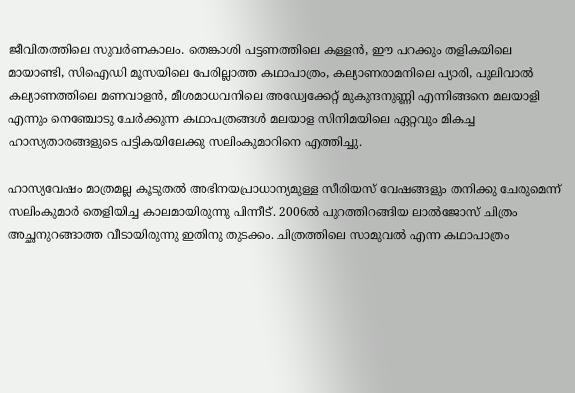ജീവിതത്തിലെ സുവർണകാലം. തെങ്കാശി പട്ടണത്തിലെ കള്ളൻ, ഈ പറക്കും തളികയിലെ മായാണ്ടി, സിഐഡി മൂസയിലെ പേരില്ലാത്ത കഥാപാത്രം, കല്യാണരാമനിലെ പ്യാരി, പുലിവാൽ കല്യാണത്തിലെ മണവാളൻ, മീശമാധവനിലെ അഡ്വേക്കേറ്റ് മുകുന്ദനുണ്ണി എന്നിങ്ങനെ മലയാളി എന്നും നെഞ്ചോടു ചേർക്കുന്ന കഥാപത്രങ്ങൾ മലയാള സിനിമയിലെ ഏറ്റവും മികച്ച ഹാസ്യതാരങ്ങളുടെ പട്ടികയിലേക്കു സലിംകുമാറിനെ എത്തിച്ചു.

ഹാസ്യവേഷം മാത്രമല്ല കൂടുതൽ അഭിനയപ്രാധാന്യമുള്ള സീരിയസ് വേഷങ്ങളും തനിക്കു ചേരുമെന്ന് സലിംകുമാർ തെളിയിച്ച കാലമായിരുന്നു പിന്നീട്. 2006ൽ പുറത്തിറങ്ങിയ ലാൽജോസ് ചിത്രം അച്ഛനുറങ്ങാത്ത വീടായിരുന്നു ഇതിനു തുടക്കം. ചിത്രത്തിലെ സാമുവൽ എന്ന കഥാപാത്രം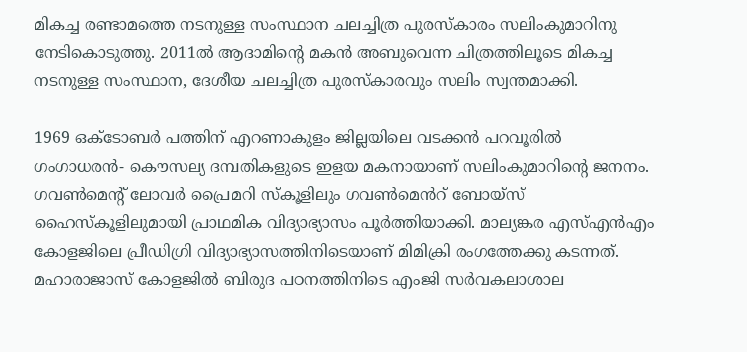മികച്ച രണ്ടാമത്തെ നടനുള്ള സംസ്ഥാന ചലച്ചിത്ര പുരസ്കാരം സലിംകുമാറിനു നേടികൊടുത്തു. 2011ൽ ആദാമിന്റെ മകൻ അബുവെന്ന ചിത്രത്തിലൂടെ മികച്ച നടനുള്ള സംസ്ഥാന, ദേശീയ ചലച്ചിത്ര പുരസ്കാരവും സലിം സ്വന്തമാക്കി.

1969 ഒക്ടോബർ പത്തിന് എറണാകുളം ജില്ലയിലെ വടക്കൻ പറവൂരിൽ ഗംഗാധരൻ- കൌസല്യ ദമ്പതികളുടെ ഇളയ മകനായാണ് സലിംകുമാറിന്റെ ജനനം. ഗവൺമെന്റ് ലോവർ പ്രൈമറി സ്കൂളിലും ഗവൺമെൻറ് ബോയ്സ് ഹൈസ്കൂളിലുമായി പ്രാഥമിക വിദ്യാഭ്യാസം പൂർത്തിയാക്കി. മാല്യങ്കര എസ്എൻഎം കോളജിലെ പ്രീഡിഗ്രി വിദ്യാഭ്യാസത്തിനിടെയാണ് മിമിക്രി രംഗത്തേക്കു കടന്നത്. മഹാരാജാസ് കോളജിൽ ബിരുദ പഠനത്തിനിടെ എംജി സർവകലാശാല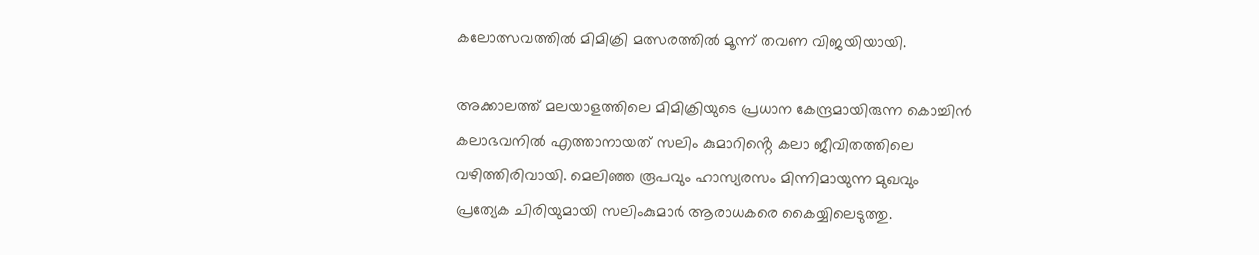കലോത്സവത്തിൽ മിമിക്രി മത്സരത്തിൽ മൂന്ന് തവണ വിജയിയായി.

അക്കാലത്ത് മലയാളത്തിലെ മിമിക്രിയുടെ പ്രധാന കേന്ദ്രമായിരുന്ന കൊച്ചിൻ കലാഭവനിൽ എത്താനായത് സലിം കുമാറിൻ്റെ കലാ ജീവിതത്തിലെ വഴിത്തിരിവായി. മെലിഞ്ഞ രൂപവും ഹാസ്യരസം മിന്നിമായുന്ന മുഖവും പ്രത്യേക ചിരിയുമായി സലിംകുമാർ ആരാധകരെ കൈയ്യിലെടുത്തു.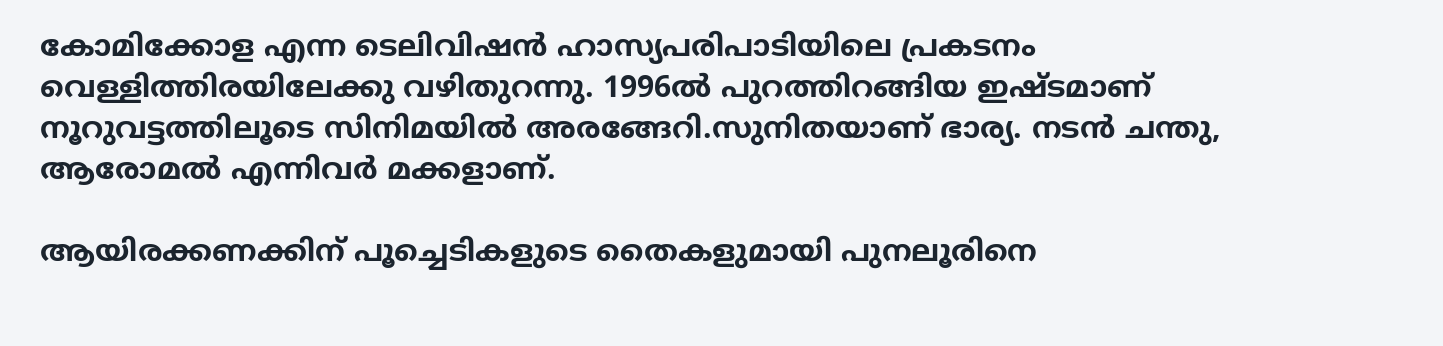കോമിക്കോള എന്ന ടെലിവിഷൻ ഹാസ്യപരിപാടിയിലെ പ്രകടനം വെള്ളിത്തിരയിലേക്കു വഴിതുറന്നു. 1996ൽ പുറത്തിറങ്ങിയ ഇഷ്ടമാണ് നൂറുവട്ടത്തിലൂടെ സിനിമയിൽ അരങ്ങേറി.സുനിതയാണ് ഭാര്യ. നടൻ ചന്തു, ആരോമൽ എന്നിവർ മക്കളാണ്.

ആയിരക്കണക്കിന് പൂച്ചെടികളുടെ തൈകളുമായി പുനലൂരിനെ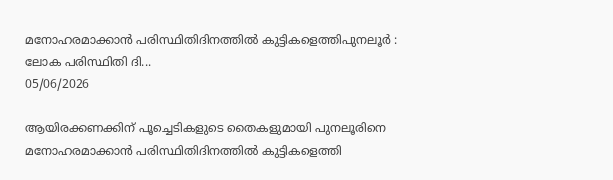മനോഹരമാക്കാൻ പരിസ്ഥിതിദിനത്തിൽ കുട്ടികളെത്തിപുനലൂര്‍ : ലോക പരിസ്ഥിതി ദി...
05/06/2026

ആയിരക്കണക്കിന് പൂച്ചെടികളുടെ തൈകളുമായി പുനലൂരിനെ മനോഹരമാക്കാൻ പരിസ്ഥിതിദിനത്തിൽ കുട്ടികളെത്തി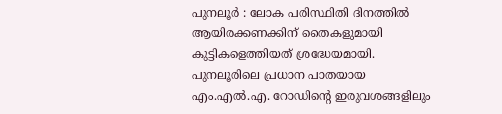പുനലൂര്‍ : ലോക പരിസ്ഥിതി ദിനത്തില്‍ ആയിരക്കണക്കിന് തൈകളുമായി കുട്ടികളെത്തിയത് ശ്രദ്ധേയമായി. പുനലൂരിലെ പ്രധാന പാതയായ എം.എല്‍.എ. റോഡിന്റെ ഇരുവശങ്ങളിലും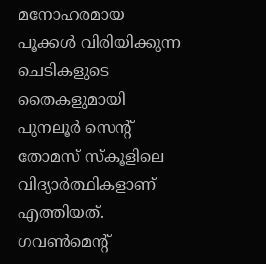മനോഹരമായ പൂക്കള്‍ വിരിയിക്കുന്ന ചെടികളുടെ തൈകളുമായി പുനലൂര്‍ സെന്റ് തോമസ് സ്‌കൂളിലെ വിദ്യാര്‍ത്ഥികളാണ് എത്തിയത്. ഗവണ്‍മെന്റ്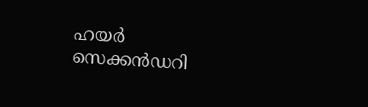ഹയര്‍ സെക്കന്‍ഡറി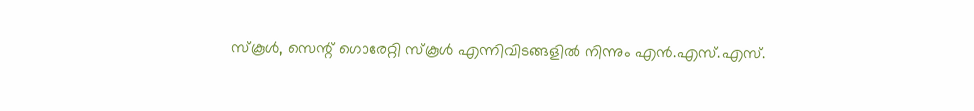സ്‌കൂള്‍, സെന്റ് ഗൊരേറ്റി സ്‌കൂള്‍ എന്നിവിടങ്ങളില്‍ നിന്നും എന്‍.എസ്.എസ്.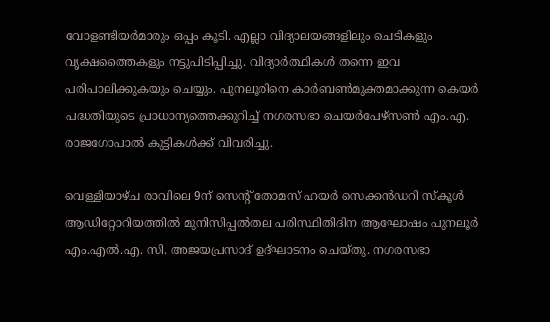വോളണ്ടിയര്‍മാരും ഒപ്പം കൂടി. എല്ലാ വിദ്യാലയങ്ങളിലും ചെടികളും വൃക്ഷത്തൈകളും നട്ടുപിടിപ്പിച്ചു. വിദ്യാര്‍ത്ഥികള്‍ തന്നെ ഇവ പരിപാലിക്കുകയും ചെയ്യും. പുനലൂരിനെ കാര്‍ബണ്‍മുക്തമാക്കുന്ന കെയര്‍ പദ്ധതിയുടെ പ്രാധാന്യത്തെക്കുറിച്ച് നഗരസഭാ ചെയര്‍പേഴ്‌സണ്‍ എം.എ. രാജഗോപാല്‍ കുട്ടികള്‍ക്ക് വിവരിച്ചു.

വെള്ളിയാഴ്ച രാവിലെ 9ന് സെന്റ് തോമസ് ഹയര്‍ സെക്കന്‍ഡറി സ്‌കൂള്‍ ആഡിറ്റോറിയത്തില്‍ മുനിസിപ്പല്‍തല പരിസ്ഥിതിദിന ആഘോഷം പുനലൂര്‍ എം.എല്‍.എ. സി. അജയപ്രസാദ് ഉദ്ഘാടനം ചെയ്തു. നഗരസഭാ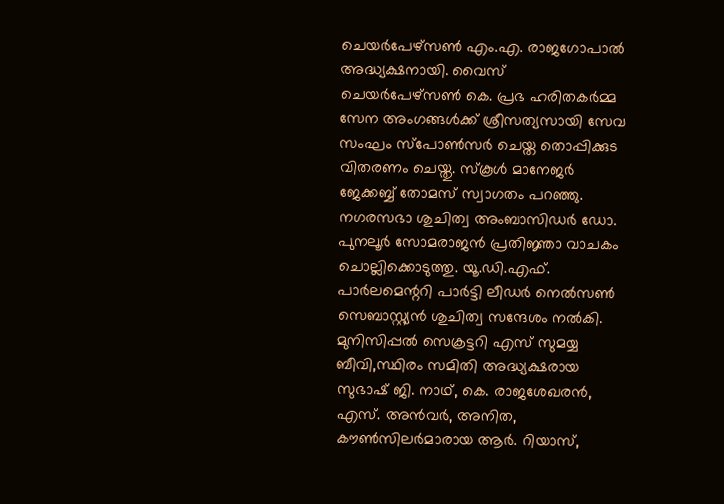ചെയര്‍പേഴ്‌സണ്‍ എം.എ. രാജഗോപാല്‍ അദ്ധ്യക്ഷനായി. വൈസ് ചെയര്‍പേഴ്‌സണ്‍ കെ. പ്രഭ ഹരിതകര്‍മ്മ സേന അംഗങ്ങള്‍ക്ക് ശ്രീസത്യസായി സേവ സംഘം സ്‌പോണ്‍സര്‍ ചെയ്ത തൊപ്പിക്കുട വിതരണം ചെയ്തു. സ്‌കൂള്‍ മാനേജര്‍ ജേക്കബ്ബ് തോമസ് സ്വാഗതം പറഞ്ഞു. നഗരസഭാ ശുചിത്വ അംബാസിഡര്‍ ഡോ. പുനലൂര്‍ സോമരാജന്‍ പ്രതിജ്ഞാ വാചകം ചൊല്ലിക്കൊടുത്തു. യൂ.ഡി.എഫ്. പാര്‍ലമെന്ററി പാര്‍ട്ടി ലീഡര്‍ നെല്‍സണ്‍ സെബാസ്റ്റ്യന്‍ ശുചിത്വ സന്ദേശം നല്‍കി. മുനിസിപ്പൽ സെക്രട്ടറി എസ് സുമയ്യ ബീവി,സ്ഥിരം സമിതി അദ്ധ്യക്ഷരായ സുഭാഷ് ജി. നാഥ്, കെ. രാജശേഖരന്‍, എസ്. അന്‍വര്‍, അനിത, കൗണ്‍സിലര്‍മാരായ ആര്‍. റിയാസ്,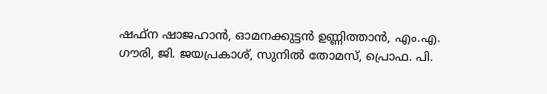ഷഫ്‌ന ഷാജഹാന്‍, ഓമനക്കുട്ടന്‍ ഉണ്ണിത്താന്‍, എം.എ. ഗൗരി, ജി. ജയപ്രകാശ്, സുനില്‍ തോമസ്, പ്രൊഫ. പി.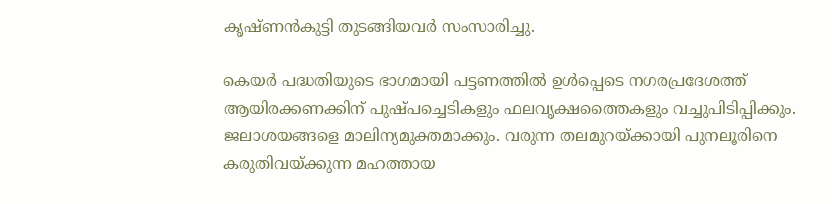കൃഷ്ണന്‍കുട്ടി തുടങ്ങിയവര്‍ സംസാരിച്ചു.

കെയര്‍ പദ്ധതിയുടെ ഭാഗമായി പട്ടണത്തില്‍ ഉള്‍പ്പെടെ നഗരപ്രദേശത്ത് ആയിരക്കണക്കിന് പുഷ്പച്ചെടികളും ഫലവൃക്ഷത്തൈകളും വച്ചുപിടിപ്പിക്കും. ജലാശയങ്ങളെ മാലിന്യമുക്തമാക്കും. വരുന്ന തലമുറയ്ക്കായി പുനലൂരിനെ കരുതിവയ്ക്കുന്ന മഹത്തായ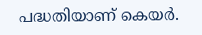പദ്ധതിയാണ് കെയര്‍.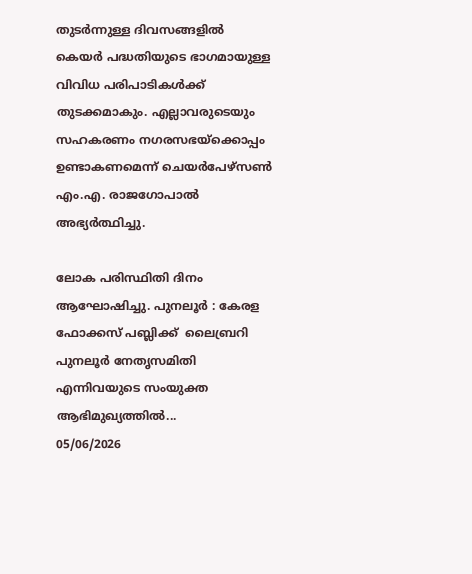തുടര്‍ന്നുള്ള ദിവസങ്ങളില്‍ കെയര്‍ പദ്ധതിയുടെ ഭാഗമായുള്ള വിവിധ പരിപാടികള്‍ക്ക് തുടക്കമാകും. എല്ലാവരുടെയും സഹകരണം നഗരസഭയ്‌ക്കൊപ്പം ഉണ്ടാകണമെന്ന് ചെയര്‍പേഴ്‌സണ്‍ എം.എ. രാജഗോപാല്‍ അഭ്യര്‍ത്ഥിച്ചു.

ലോക പരിസ്ഥിതി ദിനം ആഘോഷിച്ചു. പുനലൂർ : കേരള ഫോക്കസ് പബ്ലിക്ക്  ലൈബ്രറി പുനലൂർ നേതൃസമിതി എന്നിവയുടെ സംയുക്ത ആഭിമുഖ്യത്തിൽ...
05/06/2026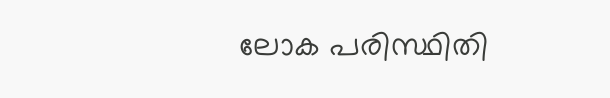ലോക പരിസ്ഥിതി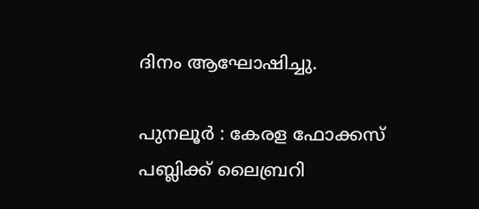ദിനം ആഘോഷിച്ചു.

പുനലൂർ : കേരള ഫോക്കസ് പബ്ലിക്ക് ലൈബ്രറി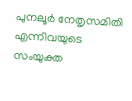പുനലൂർ നേതൃസമിതി എന്നിവയുടെ സംയുക്ത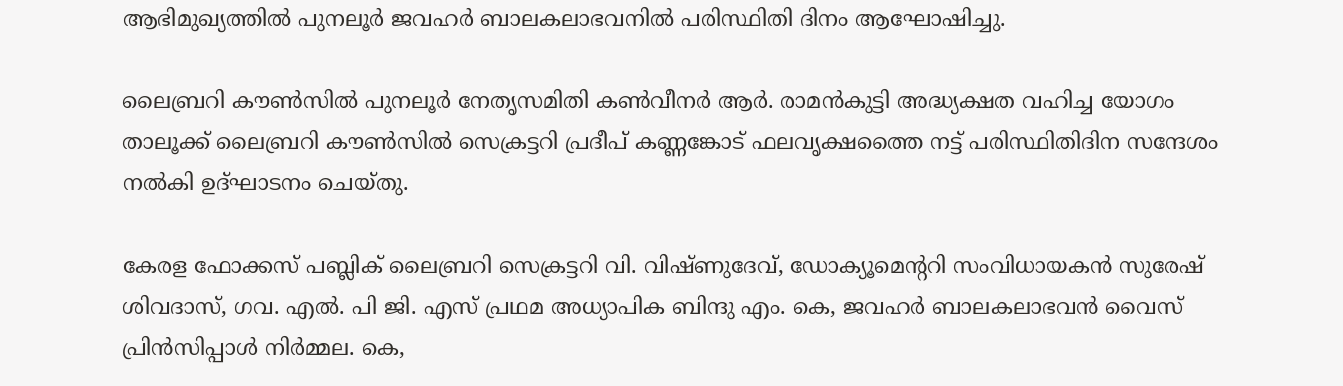ആഭിമുഖ്യത്തിൽ പുനലൂർ ജവഹർ ബാലകലാഭവനിൽ പരിസ്ഥിതി ദിനം ആഘോഷിച്ചു.

ലൈബ്രറി കൗൺസിൽ പുനലൂർ നേതൃസമിതി കൺവീനർ ആർ. രാമൻകുട്ടി അദ്ധ്യക്ഷത വഹിച്ച യോഗം താലൂക്ക് ലൈബ്രറി കൗൺസിൽ സെക്രട്ടറി പ്രദീപ് കണ്ണങ്കോട് ഫലവൃക്ഷത്തൈ നട്ട് പരിസ്ഥിതിദിന സന്ദേശം നൽകി ഉദ്ഘാടനം ചെയ്തു.

കേരള ഫോക്കസ് പബ്ലിക് ലൈബ്രറി സെക്രട്ടറി വി. വിഷ്ണുദേവ്, ഡോക്യൂമെന്ററി സംവിധായകൻ സുരേഷ് ശിവദാസ്, ഗവ. എൽ. പി ജി. എസ് പ്രഥമ അധ്യാപിക ബിന്ദു എം. കെ, ജവഹർ ബാലകലാഭവൻ വൈസ് പ്രിൻസിപ്പാൾ നിർമ്മല. കെ,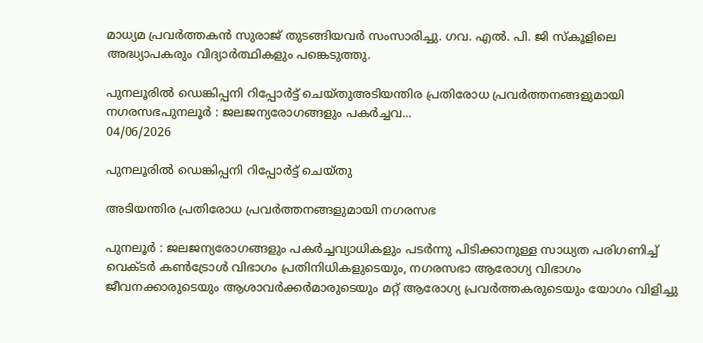മാധ്യമ പ്രവർത്തകൻ സുരാജ് തുടങ്ങിയവർ സംസാരിച്ചു. ഗവ. എൽ. പി. ജി സ്കൂളിലെ അദ്ധ്യാപകരും വിദ്യാർത്ഥികളും പങ്കെടുത്തു.

പുനലൂരിൽ ഡെങ്കിപ്പനി റിപ്പോർട്ട് ചെയ്തുഅടിയന്തിര പ്രതിരോധ പ്രവര്‍ത്തനങ്ങളുമായി നഗരസഭപുനലൂര്‍ : ജലജന്യരോഗങ്ങളും പകര്‍ച്ചവ...
04/06/2026

പുനലൂരിൽ ഡെങ്കിപ്പനി റിപ്പോർട്ട് ചെയ്തു

അടിയന്തിര പ്രതിരോധ പ്രവര്‍ത്തനങ്ങളുമായി നഗരസഭ

പുനലൂര്‍ : ജലജന്യരോഗങ്ങളും പകര്‍ച്ചവ്യാധികളും പടര്‍ന്നു പിടിക്കാനുള്ള സാധ്യത പരിഗണിച്ച് വെക്ടര്‍ കണ്‍ട്രോള്‍ വിഭാഗം പ്രതിനിധികളുടെയും, നഗരസഭാ ആരോഗ്യ വിഭാഗം ജീവനക്കാരുടെയും ആശാവര്‍ക്കര്‍മാരുടെയും മറ്റ് ആരോഗ്യ പ്രവര്‍ത്തകരുടെയും യോഗം വിളിച്ചു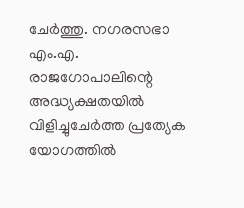ചേര്‍ത്തു. നഗരസഭാ എം.എ. രാജഗോപാലിന്റെ അദ്ധ്യക്ഷതയില്‍ വിളിച്ചുചേര്‍ത്ത പ്രത്യേക യോഗത്തില്‍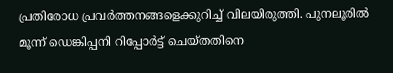പ്രതിരോധ പ്രവര്‍ത്തനങ്ങളെക്കുറിച്ച് വിലയിരുത്തി. പുനലൂരില്‍ മൂന്ന് ഡെങ്കിപ്പനി റിപ്പോര്‍ട്ട് ചെയ്തതിനെ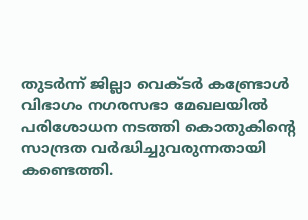തുടര്‍ന്ന് ജില്ലാ വെക്ടര്‍ കണ്ട്രോള്‍ വിഭാഗം നഗരസഭാ മേഖലയില്‍ പരിശോധന നടത്തി കൊതുകിന്റെ സാന്ദ്രത വര്‍ദ്ധിച്ചുവരുന്നതായി കണ്ടെത്തി.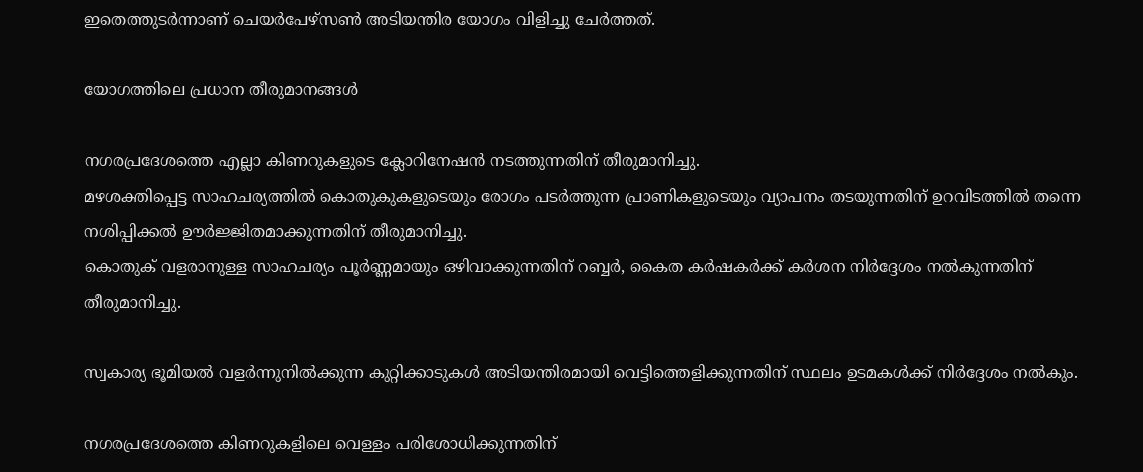ഇതെത്തുടര്‍ന്നാണ് ചെയര്‍പേഴ്‌സണ്‍ അടിയന്തിര യോഗം വിളിച്ചു ചേര്‍ത്തത്.

യോഗത്തിലെ പ്രധാന തീരുമാനങ്ങൾ

നഗരപ്രദേശത്തെ എല്ലാ കിണറുകളുടെ ക്ലോറിനേഷന്‍ നടത്തുന്നതിന് തീരുമാനിച്ചു.
മഴശക്തിപ്പെട്ട സാഹചര്യത്തില്‍ കൊതുകുകളുടെയും രോഗം പടര്‍ത്തുന്ന പ്രാണികളുടെയും വ്യാപനം തടയുന്നതിന് ഉറവിടത്തില്‍ തന്നെ നശിപ്പിക്കല്‍ ഊര്‍ജ്ജിതമാക്കുന്നതിന് തീരുമാനിച്ചു.
കൊതുക് വളരാനുള്ള സാഹചര്യം പൂര്‍ണ്ണമായും ഒഴിവാക്കുന്നതിന് റബ്ബര്‍, കൈത കര്‍ഷകര്‍ക്ക് കര്‍ശന നിര്‍ദ്ദേശം നല്‍കുന്നതിന് തീരുമാനിച്ചു.

സ്വകാര്യ ഭൂമിയല്‍ വളര്‍ന്നുനില്‍ക്കുന്ന കുറ്റിക്കാടുകള്‍ അടിയന്തിരമായി വെട്ടിത്തെളിക്കുന്നതിന് സ്ഥലം ഉടമകള്‍ക്ക് നിര്‍ദ്ദേശം നല്‍കും.

നഗരപ്രദേശത്തെ കിണറുകളിലെ വെള്ളം പരിശോധിക്കുന്നതിന്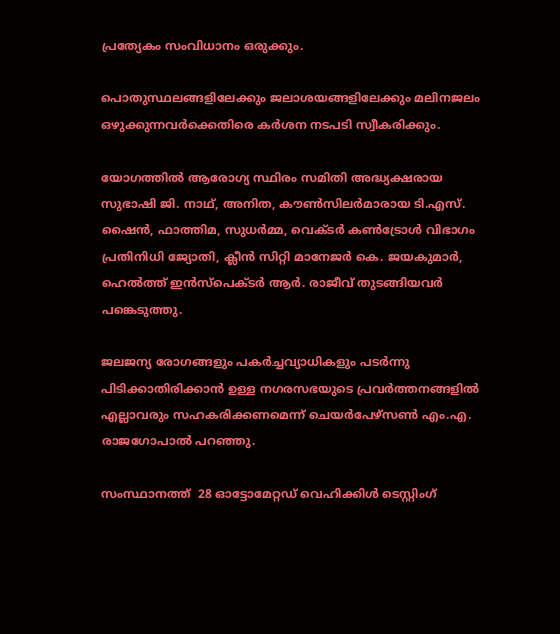പ്രത്യേകം സംവിധാനം ഒരുക്കും.

പൊതുസ്ഥലങ്ങളിലേക്കും ജലാശയങ്ങളിലേക്കും മലിനജലം ഒഴുക്കുന്നവര്‍ക്കെതിരെ കര്‍ശന നടപടി സ്വീകരിക്കും.

യോഗത്തില്‍ ആരോഗ്യ സ്ഥിരം സമിതി അദ്ധ്യക്ഷരായ സുഭാഷി ജി. നാഥ്, അനിത, കൗണ്‍സിലര്‍മാരായ ടി.എസ്. ഷൈന്‍, ഫാത്തിമ, സുധര്‍മ്മ, വെക്ടര്‍ കണ്‍ട്രോള്‍ വിഭാഗം പ്രതിനിധി ജ്യോതി, ക്ലീന്‍ സിറ്റി മാനേജര്‍ കെ. ജയകുമാര്‍, ഹെല്‍ത്ത് ഇന്‍സ്‌പെക്ടര്‍ ആര്‍. രാജീവ് തുടങ്ങിയവര്‍ പങ്കെടുത്തു.

ജലജന്യ രോഗങ്ങളും പകർച്ചവ്യാധികളും പടർന്നു പിടിക്കാതിരിക്കാൻ ഉള്ള നഗരസഭയുടെ പ്രവർത്തനങ്ങളിൽ എല്ലാവരും സഹകരിക്കണമെന്ന് ചെയർപേഴ്സൺ എം.എ. രാജഗോപാൽ പറഞ്ഞു.

സംസ്ഥാനത്ത്  28 ഓട്ടോമേറ്റഡ് വെഹിക്കിൾ ടെസ്റ്റിംഗ്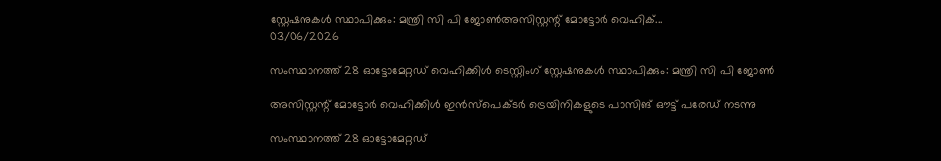സ്റ്റേഷനുകൾ സ്ഥാപിക്കും: മന്ത്രി സി പി ജോൺഅസിസ്റ്റന്റ് മോട്ടോർ വെഹിക്...
03/06/2026

സംസ്ഥാനത്ത് 28 ഓട്ടോമേറ്റഡ് വെഹിക്കിൾ ടെസ്റ്റിംഗ് സ്റ്റേഷനുകൾ സ്ഥാപിക്കും: മന്ത്രി സി പി ജോൺ

അസിസ്റ്റന്റ് മോട്ടോർ വെഹിക്കിൾ ഇൻസ്‌പെക്ടർ ട്രെയിനികളുടെ പാസിങ് ഔട്ട് പരേഡ് നടന്നു

സംസ്ഥാനത്ത് 28 ഓട്ടോമേറ്റഡ്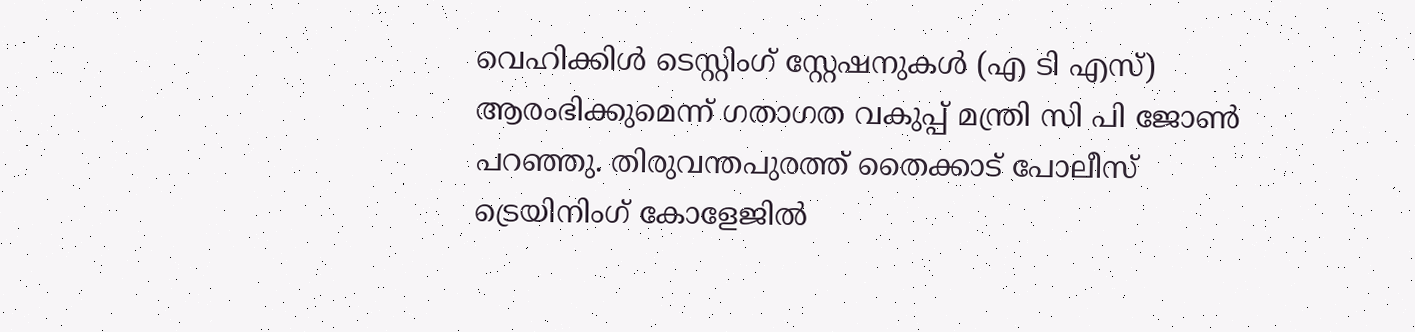വെഹിക്കിൾ ടെസ്റ്റിംഗ് സ്റ്റേഷനുകൾ (എ ടി എസ്) ആരംഭിക്കുമെന്ന് ഗതാഗത വകുപ്പ് മന്ത്രി സി പി ജോൺ പറഞ്ഞു. തിരുവന്തപുരത്ത് തൈക്കാട് പോലീസ് ട്രെയിനിംഗ് കോളേജിൽ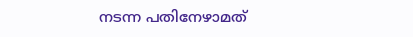നടന്ന പതിനേഴാമത്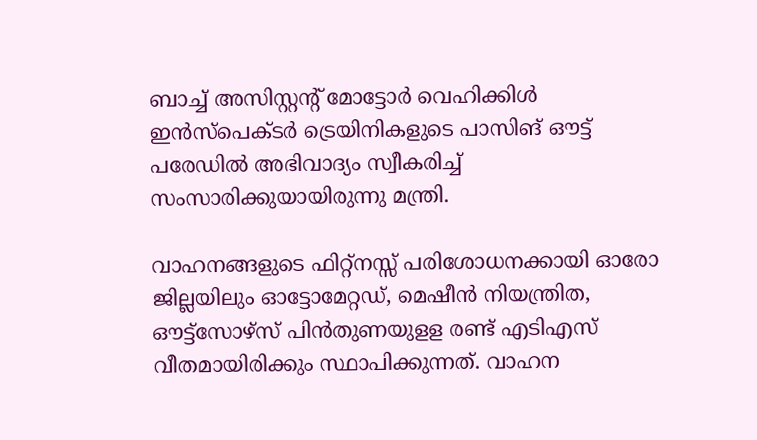ബാച്ച് അസിസ്റ്റന്റ് മോട്ടോർ വെഹിക്കിൾ ഇൻസ്‌പെക്ടർ ട്രെയിനികളുടെ പാസിങ് ഔട്ട് പരേഡിൽ അഭിവാദ്യം സ്വീകരിച്ച് സംസാരിക്കുയായിരുന്നു മന്ത്രി.

വാഹനങ്ങളുടെ ഫിറ്റ്‌നസ്സ് പരിശോധനക്കായി ഓരോ ജില്ലയിലും ഓട്ടോമേറ്റഡ്, മെഷീൻ നിയന്ത്രിത, ഔട്ട്‌സോഴ്‌സ് പിൻതുണയുളള രണ്ട് എടിഎസ് വീതമായിരിക്കും സ്ഥാപിക്കുന്നത്. വാഹന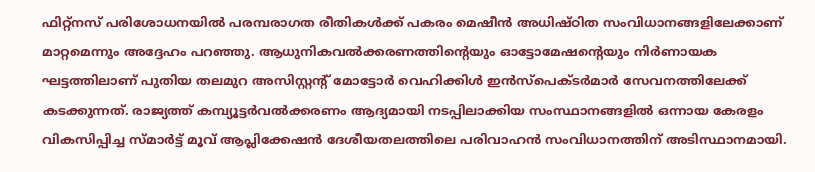ഫിറ്റ്‌നസ് പരിശോധനയിൽ പരമ്പരാഗത രീതികൾക്ക് പകരം മെഷീൻ അധിഷ്ഠിത സംവിധാനങ്ങളിലേക്കാണ് മാറ്റമെന്നും അദ്ദേഹം പറഞ്ഞു. ആധുനികവൽക്കരണത്തിന്റെയും ഓട്ടോമേഷന്റെയും നിർണായക ഘട്ടത്തിലാണ് പുതിയ തലമുറ അസിസ്റ്റന്റ് മോട്ടോർ വെഹിക്കിൾ ഇൻസ്‌പെക്ടർമാർ സേവനത്തിലേക്ക് കടക്കുന്നത്. രാജ്യത്ത് കമ്പ്യൂട്ടർവൽക്കരണം ആദ്യമായി നടപ്പിലാക്കിയ സംസ്ഥാനങ്ങളിൽ ഒന്നായ കേരളം വികസിപ്പിച്ച സ്മാർട്ട് മൂവ് ആപ്ലിക്കേഷൻ ദേശീയതലത്തിലെ പരിവാഹൻ സംവിധാനത്തിന് അടിസ്ഥാനമായി.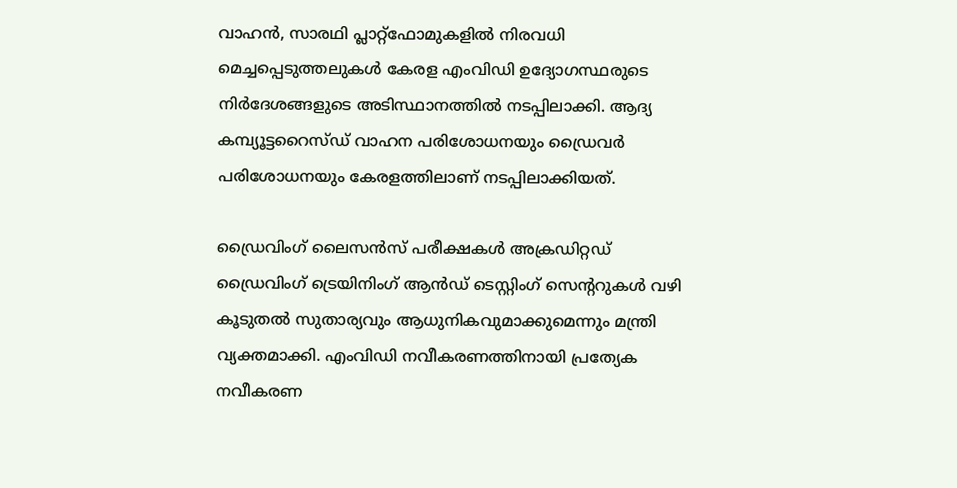വാഹൻ, സാരഥി പ്ലാറ്റ്‌ഫോമുകളിൽ നിരവധി മെച്ചപ്പെടുത്തലുകൾ കേരള എംവിഡി ഉദ്യോഗസ്ഥരുടെ നിർദേശങ്ങളുടെ അടിസ്ഥാനത്തിൽ നടപ്പിലാക്കി. ആദ്യ കമ്പ്യൂട്ടറൈസ്ഡ് വാഹന പരിശോധനയും ഡ്രൈവർ പരിശോധനയും കേരളത്തിലാണ് നടപ്പിലാക്കിയത്.

ഡ്രൈവിംഗ് ലൈസൻസ് പരീക്ഷകൾ അക്രഡിറ്റഡ് ഡ്രൈവിംഗ് ട്രെയിനിംഗ് ആൻഡ് ടെസ്റ്റിംഗ് സെന്ററുകൾ വഴി കൂടുതൽ സുതാര്യവും ആധുനികവുമാക്കുമെന്നും മന്ത്രി വ്യക്തമാക്കി. എംവിഡി നവീകരണത്തിനായി പ്രത്യേക നവീകരണ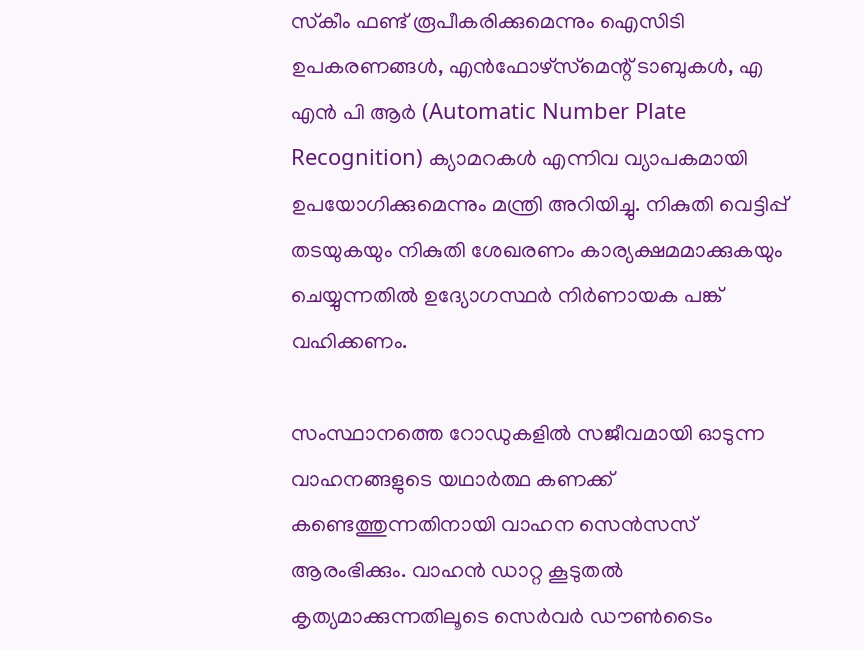സ്‌കീം ഫണ്ട് രൂപീകരിക്കുമെന്നും ഐസിടി ഉപകരണങ്ങൾ, എൻഫോഴ്‌സ്‌മെന്റ് ടാബുകൾ, എ എൻ പി ആർ (Automatic Number Plate Recognition) ക്യാമറകൾ എന്നിവ വ്യാപകമായി ഉപയോഗിക്കുമെന്നും മന്ത്രി അറിയിച്ചു. നികുതി വെട്ടിപ്പ് തടയുകയും നികുതി ശേഖരണം കാര്യക്ഷമമാക്കുകയും ചെയ്യുന്നതിൽ ഉദ്യോഗസ്ഥർ നിർണായക പങ്ക് വഹിക്കണം.

സംസ്ഥാനത്തെ റോഡുകളിൽ സജീവമായി ഓടുന്ന വാഹനങ്ങളുടെ യഥാർത്ഥ കണക്ക് കണ്ടെത്തുന്നതിനായി വാഹന സെൻസസ് ആരംഭിക്കും. വാഹൻ ഡാറ്റ കൂടുതൽ കൃത്യമാക്കുന്നതിലൂടെ സെർവർ ഡൗൺടൈം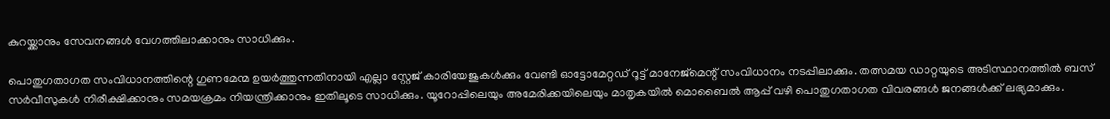കുറയ്ക്കാനും സേവനങ്ങൾ വേഗത്തിലാക്കാനും സാധിക്കും.

പൊതുഗതാഗത സംവിധാനത്തിന്റെ ഗുണമേന്മ ഉയർത്തുന്നതിനായി എല്ലാ സ്റ്റേജ് കാരിയേജുകൾക്കും വേണ്ടി ഓട്ടോമേറ്റഡ് റൂട്ട് മാനേജ്‌മെന്റ് സംവിധാനം നടപ്പിലാക്കും. തത്സമയ ഡാറ്റയുടെ അടിസ്ഥാനത്തിൽ ബസ് സർവീസുകൾ നിരീക്ഷിക്കാനും സമയക്രമം നിയന്ത്രിക്കാനും ഇതിലൂടെ സാധിക്കും. യൂറോപ്പിലെയും അമേരിക്കയിലെയും മാതൃകയിൽ മൊബൈൽ ആപ്പ് വഴി പൊതുഗതാഗത വിവരങ്ങൾ ജനങ്ങൾക്ക് ലഭ്യമാക്കും.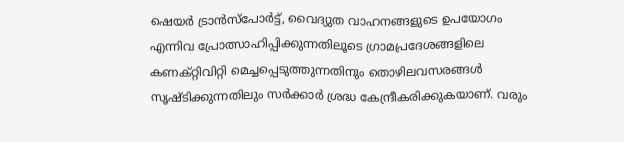ഷെയർ ട്രാൻസ്‌പോർട്ട്, വൈദ്യുത വാഹനങ്ങളുടെ ഉപയോഗം എന്നിവ പ്രോത്സാഹിപ്പിക്കുന്നതിലൂടെ ഗ്രാമപ്രദേശങ്ങളിലെ കണക്റ്റിവിറ്റി മെച്ചപ്പെടുത്തുന്നതിനും തൊഴിലവസരങ്ങൾ സൃഷ്ടിക്കുന്നതിലും സർക്കാർ ശ്രദ്ധ കേന്ദ്രീകരിക്കുകയാണ്. വരും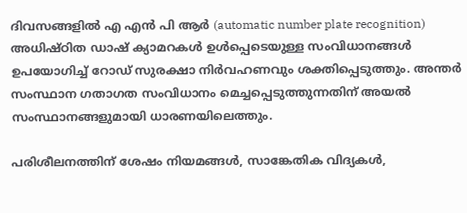ദിവസങ്ങളിൽ എ എൻ പി ആർ (automatic number plate recognition) അധിഷ്ഠിത ഡാഷ് ക്യാമറകൾ ഉൾപ്പെടെയുള്ള സംവിധാനങ്ങൾ ഉപയോഗിച്ച് റോഡ് സുരക്ഷാ നിർവഹണവും ശക്തിപ്പെടുത്തും. അന്തർ സംസ്ഥാന ഗതാഗത സംവിധാനം മെച്ചപ്പെടുത്തുന്നതിന് അയൽ സംസ്ഥാനങ്ങളുമായി ധാരണയിലെത്തും.

പരിശീലനത്തിന് ശേഷം നിയമങ്ങൾ, സാങ്കേതിക വിദ്യകൾ,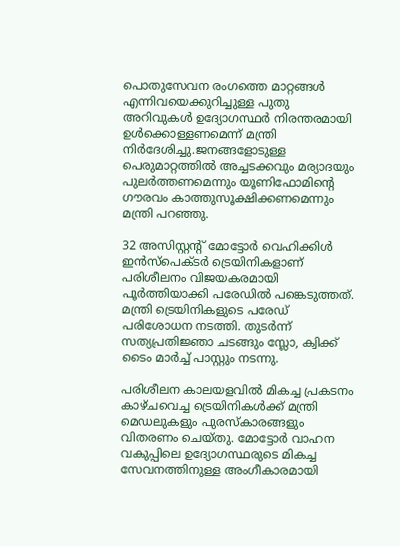പൊതുസേവന രംഗത്തെ മാറ്റങ്ങൾ എന്നിവയെക്കുറിച്ചുള്ള പുതു അറിവുകൾ ഉദ്യോഗസ്ഥർ നിരന്തരമായി ഉൾക്കൊള്ളണമെന്ന് മന്ത്രി നിർദേശിച്ചു.ജനങ്ങളോടുള്ള പെരുമാറ്റത്തിൽ അച്ചടക്കവും മര്യാദയും പുലർത്തണമെന്നും യൂണിഫോമിന്റെ ഗൗരവം കാത്തുസൂക്ഷിക്കണമെന്നും മന്ത്രി പറഞ്ഞു.

32 അസിസ്റ്റന്റ് മോട്ടോർ വെഹിക്കിൾ ഇൻസ്‌പെക്ടർ ട്രെയിനികളാണ് പരിശീലനം വിജയകരമായി പൂർത്തിയാക്കി പരേഡിൽ പങ്കെടുത്തത്. മന്ത്രി ട്രെയിനികളുടെ പരേഡ് പരിശോധന നടത്തി. തുടർന്ന് സത്യപ്രതിജ്ഞാ ചടങ്ങും സ്ലോ, ക്വിക്ക് ടൈം മാർച്ച് പാസ്റ്റും നടന്നു.

പരിശീലന കാലയളവിൽ മികച്ച പ്രകടനം കാഴ്ചവെച്ച ട്രെയിനികൾക്ക് മന്ത്രി മെഡലുകളും പുരസ്‌കാരങ്ങളും വിതരണം ചെയ്തു. മോട്ടോർ വാഹന വകുപ്പിലെ ഉദ്യോഗസ്ഥരുടെ മികച്ച സേവനത്തിനുള്ള അംഗീകാരമായി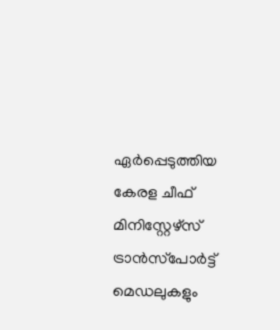ഏർപ്പെടുത്തിയ കേരള ചീഫ് മിനിസ്റ്റേഴ്‌സ് ട്രാൻസ്‌പോർട്ട് മെഡലുകളും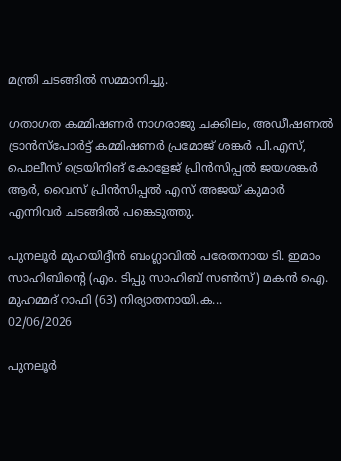മന്ത്രി ചടങ്ങിൽ സമ്മാനിച്ചു.

ഗതാഗത കമ്മിഷണർ നാഗരാജു ചക്കിലം, അഡീഷണൽ ട്രാൻസ്‌പോർട്ട് കമ്മിഷണർ പ്രമോജ് ശങ്കർ പി.എസ്, പൊലീസ് ട്രെയിനിങ് കോളേജ് പ്രിൻസിപ്പൽ ജയശങ്കർ ആർ, വൈസ് പ്രിൻസിപ്പൽ എസ് അജയ് കുമാർ എന്നിവർ ചടങ്ങിൽ പങ്കെടുത്തു.

പുനലൂർ മുഹയിദ്ദീൻ ബംഗ്ലാവിൽ പരേതനായ ടി. ഇമാം സാഹിബിന്റെ (എം. ടിപ്പു സാഹിബ് സൺസ്) മകൻ ഐ. മുഹമ്മദ് റാഫി (63) നിര്യാതനായി.ക...
02/06/2026

പുനലൂർ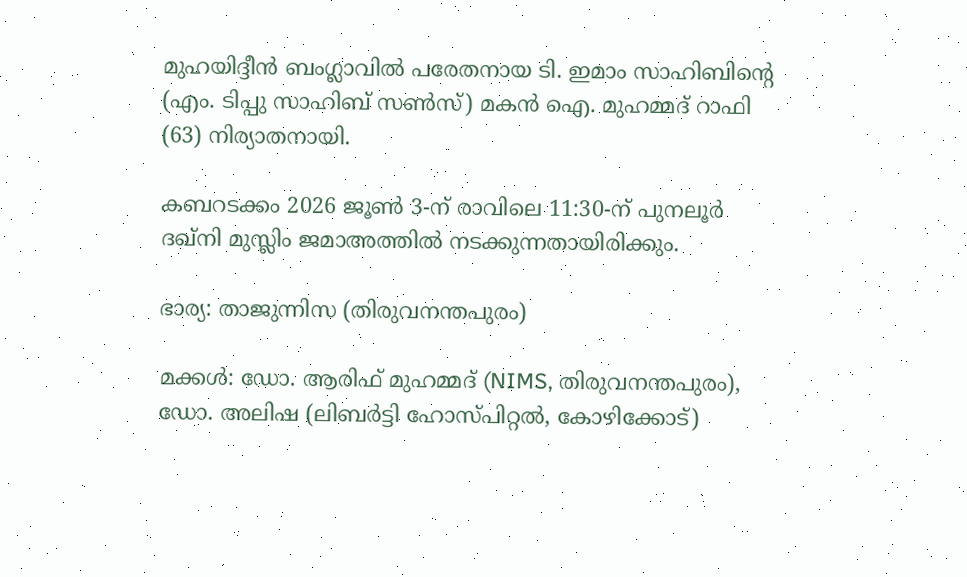മുഹയിദ്ദീൻ ബംഗ്ലാവിൽ പരേതനായ ടി. ഇമാം സാഹിബിന്റെ (എം. ടിപ്പു സാഹിബ് സൺസ്) മകൻ ഐ. മുഹമ്മദ് റാഫി (63) നിര്യാതനായി.

കബറടക്കം 2026 ജൂൺ 3-ന് രാവിലെ 11:30-ന് പുനലൂർ ദഖ്നി മുസ്ലിം ജമാഅത്തിൽ നടക്കുന്നതായിരിക്കും.

ഭാര്യ: താജുന്നിസ (തിരുവനന്തപുരം)

മക്കൾ: ഡോ. ആരിഫ് മുഹമ്മദ് (NIMS, തിരുവനന്തപുരം), ഡോ. അലിഷ (ലിബർട്ടി ഹോസ്പിറ്റൽ, കോഴിക്കോട്)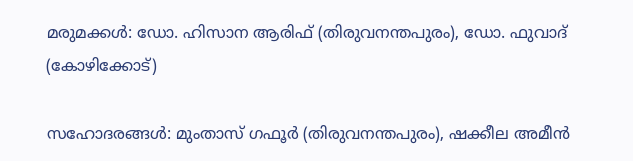മരുമക്കൾ: ഡോ. ഹിസാന ആരിഫ് (തിരുവനന്തപുരം), ഡോ. ഫുവാദ് (കോഴിക്കോട്)

സഹോദരങ്ങൾ: മുംതാസ് ഗഫൂർ (തിരുവനന്തപുരം), ഷക്കീല അമീൻ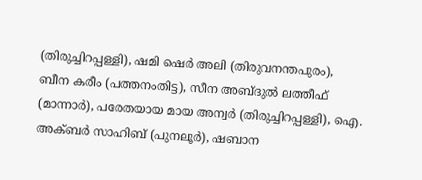(തിരുച്ചിറപ്പള്ളി), ഷമി ഷെർ അലി (തിരുവനന്തപുരം), ബീന കരീം (പത്തനംതിട്ട), സീന അബ്ദുൽ ലത്തീഫ് (മാന്നാർ), പരേതയായ മായ അന്വർ (തിരുച്ചിറപ്പള്ളി), ഐ. അക്ബർ സാഹിബ് (പുനലൂർ), ഷബാന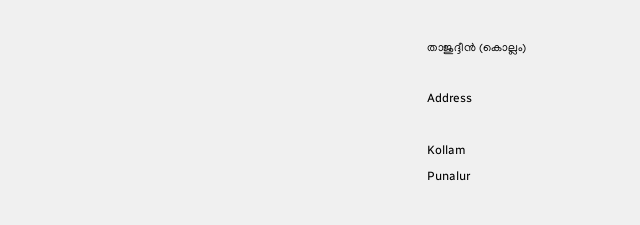താജുദ്ദീൻ (കൊല്ലം)

Address

Kollam
Punalur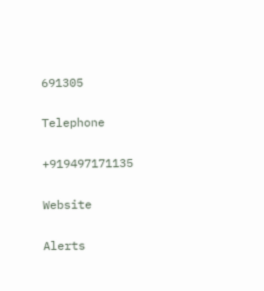691305

Telephone

+919497171135

Website

Alerts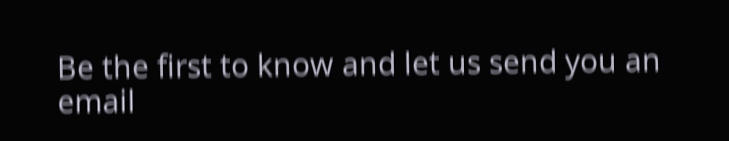Be the first to know and let us send you an email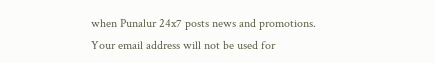when Punalur 24x7 posts news and promotions. Your email address will not be used for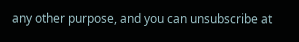any other purpose, and you can unsubscribe at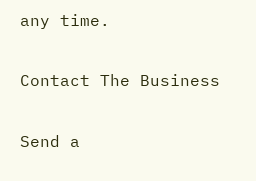any time.

Contact The Business

Send a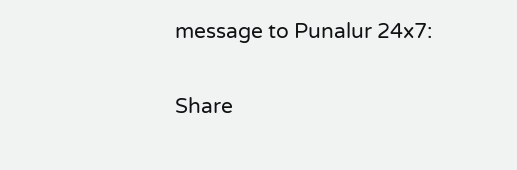message to Punalur 24x7:

Share